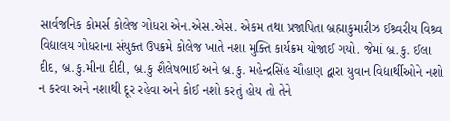સાર્વજનિક કોમર્સ કોલેજ ગોધરા એન.એસ.એસ. એકમ તથા પ્રજાપિતા બ્રહ્માકુમારીઝ ઈશ્ર્વરીય વિશ્ર્વ વિદ્યાલય ગોધરાના સંયુક્ત ઉપક્રમે કોલેજ ખાતે નશા મુક્તિ કાર્યક્રમ યોજાઈ ગયો. જેમાં બ્ર.કુ. ઈલા દીદ, બ્ર.કુ.મીના દીદી, બ્ર.કુ શૈલેષભાઈ અને બ્ર.કુ. મહેન્દ્રસિંહ ચૌહાણ દ્વારા યુવાન વિદ્યાર્થીઓને નશો ન કરવા અને નશાથી દૂર રહેવા અને કોઈ નશો કરતું હોય તો તેને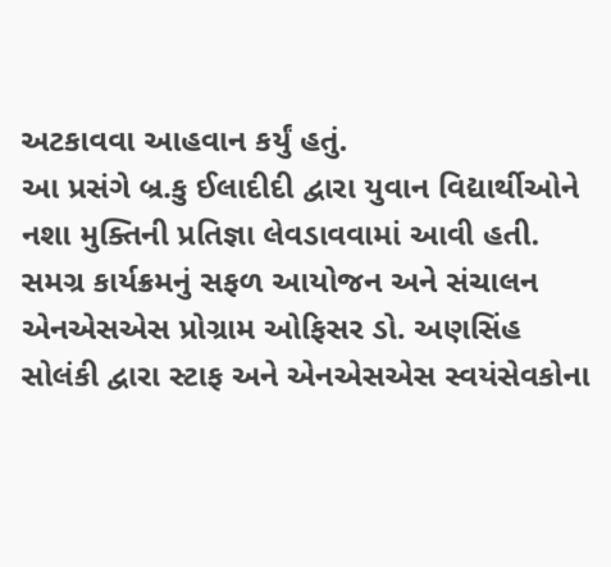અટકાવવા આહવાન કર્યું હતું.
આ પ્રસંગે બ્ર.કુ ઈલાદીદી દ્વારા યુવાન વિદ્યાર્થીઓને નશા મુક્તિની પ્રતિજ્ઞા લેવડાવવામાં આવી હતી. સમગ્ર કાર્યક્રમનું સફળ આયોજન અને સંચાલન એનએસએસ પ્રોગ્રામ ઓફિસર ડો. અણસિંહ સોલંકી દ્વારા સ્ટાફ અને એનએસએસ સ્વયંસેવકોના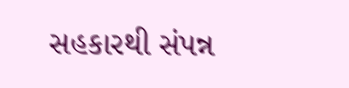સહકારથી સંપન્ન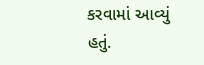કરવામાં આવ્યું હતું.